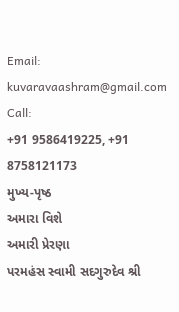Email:
kuvaravaashram@gmail.com
Call:
+91 9586419225, +91 8758121173
મુખ્ય-પૃષ્ઠ
અમારા વિશે
અમારી પ્રેરણા
પરમહંસ સ્વામી સદગુરુદેવ શ્રી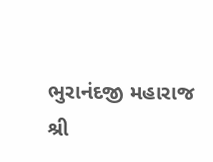ભુરાનંદજી મહારાજ
શ્રી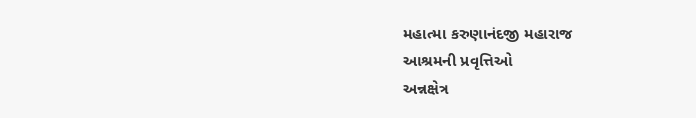મહાત્મા કરુણાનંદજી મહારાજ
આશ્રમની પ્રવૃત્તિઓ
અન્નક્ષેત્ર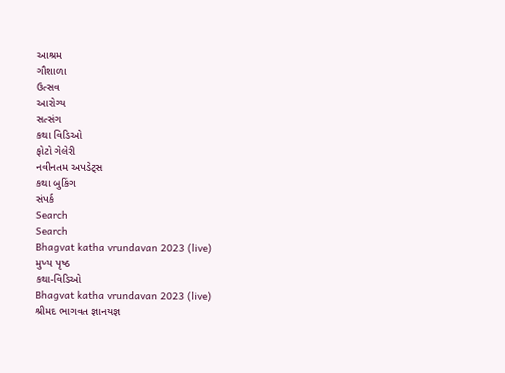આશ્રમ
ગૌશાળા
ઉત્સવ
આરોગ્ય
સત્સંગ
કથા વિડિઓ
ફોટો ગેલેરી
નવીનતમ અપડેટ્સ
કથા બુકિંગ
સંપર્ક
Search
Search
Bhagvat katha vrundavan 2023 (live)
મુખ્ય પૃષ્ઠ
કથા-વિડિઓ
Bhagvat katha vrundavan 2023 (live)
શ્રીમદ ભાગવત જ્ઞાનયજ્ઞ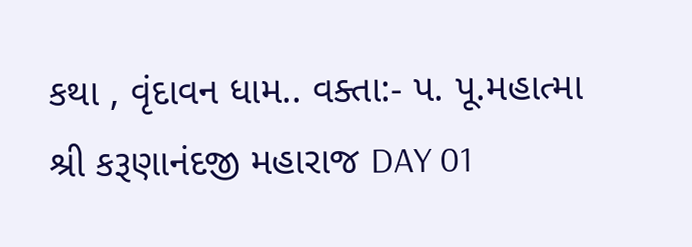કથા , વૃંદાવન ધામ.. વક્તા:- પ. પૂ.મહાત્મા શ્રી કરૂણાનંદજી મહારાજ DAY 01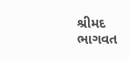શ્રીમદ ભાગવત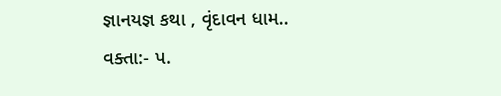જ્ઞાનયજ્ઞ કથા , વૃંદાવન ધામ.. વક્તા:- પ.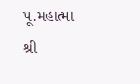પૂ.મહાત્મા શ્રી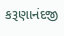કરૂણાનંદજી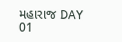મહારાજ DAY 01